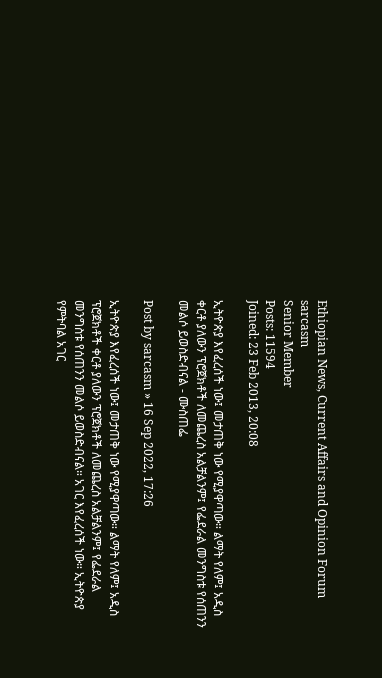Ethiopian News, Current Affairs and Opinion Forum
sarcasm
Senior Member
Posts: 11594
Joined: 23 Feb 2013, 20:08

ኢትዮጵያ እየፈረሰች ነው፤ መታጠቅ ነው የሚያዋጣው። ልማት የለም፤ አዲስ ቀርቶ ያለውን ፕሮጀክቶች ለመጨረስ አልቻልንም፤ የፌደራል መንግስቱ የሰጠንን መልሶ ይወስድብናል - ሙስጠፌ

Post by sarcasm » 16 Sep 2022, 17:26

ኢትዮጵያ እየፈረሰች ነው፤ መታጠቅ ነው የሚያዋጣው። ልማት የለም፤ አዲስ ፕሮጀክቶች ቀርቶ ያለውን ፕሮጀክቶች ለመጨረስ አልቻልንም፤ የፌደራል መንግስቱ የሰጠንን መልሶ ይወስድብናል። አገር እየፈረሰች ነው። ኢትዮጵያ የምትባል አገር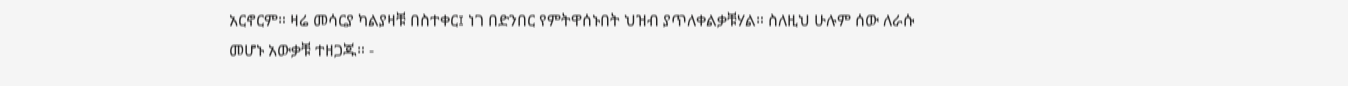አርኖርም። ዛሬ መሳርያ ካልያዛቹ በስተቀር፤ ነገ በድንበር የምትዋሰኑበት ህዝብ ያጥለቀልቃቹሃል። ስለዚህ ሁሉም ሰው ለራሱ መሆኑ አውቃቹ ተዘጋጁ። -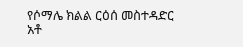የሶማሌ ክልል ርዕሰ መስተዳድር አቶ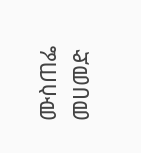ሙስጠፌ መሀመድ